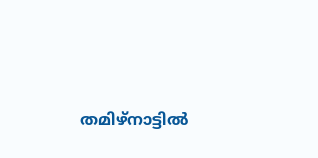തമിഴ്നാട്ടിൽ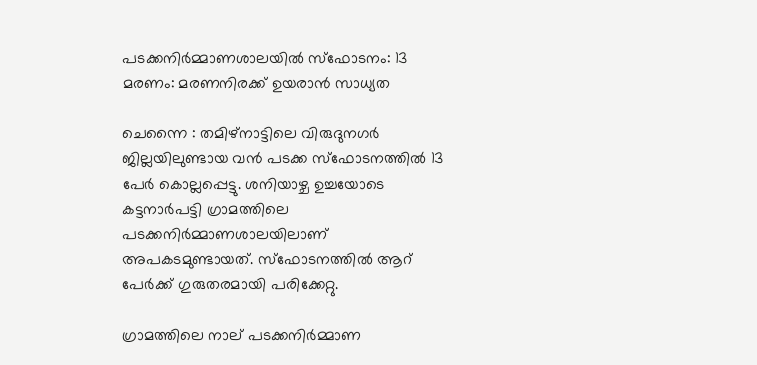പടക്കനിർമ്മാണശാലയിൽ സ്ഫോടനം: 13 മരണം: മരണനിരക്ക് ഉയരാൻ സാധ്യത

ചെന്നൈ : തമിഴ്‌നാട്ടിലെ വിരുദുനഗർ ജില്ലയിലുണ്ടായ വൻ പടക്ക സ്ഫോടനത്തിൽ 13 പേർ കൊല്ലപ്പെട്ടു. ശനിയാഴ്ച ഉച്ചയോടെ കട്ടനാർപട്ടി ഗ്രാമത്തിലെ പടക്കനിർമ്മാണശാലയിലാണ് അപകടമുണ്ടായത്. സ്ഫോടനത്തിൽ ആറ് പേർക്ക് ഗുരുതരമായി പരിക്കേറ്റു.

ഗ്രാമത്തിലെ നാല് പടക്കനിർമ്മാണ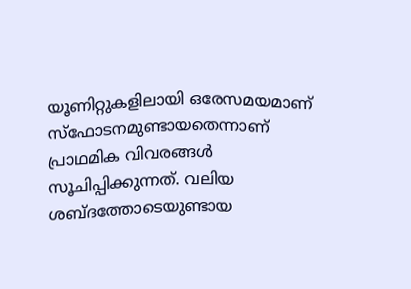യൂണിറ്റുകളിലായി ഒരേസമയമാണ് സ്ഫോടനമുണ്ടായതെന്നാണ് പ്രാഥമിക വിവരങ്ങൾ സൂചിപ്പിക്കുന്നത്. വലിയ ശബ്ദത്തോടെയുണ്ടായ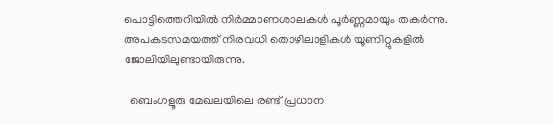പൊട്ടിത്തെറിയിൽ നിർമ്മാണശാലകൾ പൂർണ്ണമായും തകർന്നു. അപകടസമയത്ത് നിരവധി തൊഴിലാളികൾ യൂണിറ്റുകളിൽ ജോലിയിലുണ്ടായിരുന്നു.

  ബെംഗളൂരു മേഖലയിലെ രണ്ട് പ്രധാന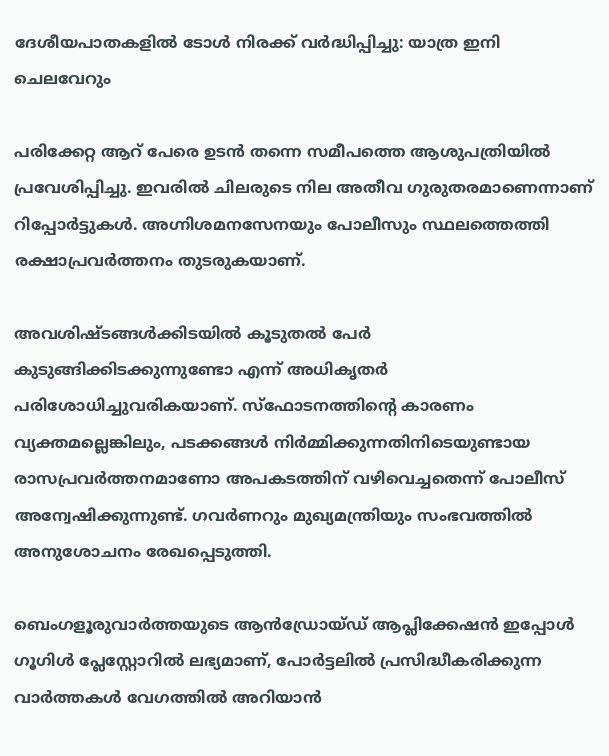ദേശീയപാതകളിൽ ടോൾ നിരക്ക് വർദ്ധിപ്പിച്ചു: യാത്ര ഇനി ചെലവേറും

പരിക്കേറ്റ ആറ് പേരെ ഉടൻ തന്നെ സമീപത്തെ ആശുപത്രിയിൽ പ്രവേശിപ്പിച്ചു. ഇവരിൽ ചിലരുടെ നില അതീവ ഗുരുതരമാണെന്നാണ് റിപ്പോർട്ടുകൾ. അഗ്നിശമനസേനയും പോലീസും സ്ഥലത്തെത്തി രക്ഷാപ്രവർത്തനം തുടരുകയാണ്.

അവശിഷ്ടങ്ങൾക്കിടയിൽ കൂടുതൽ പേർ കുടുങ്ങിക്കിടക്കുന്നുണ്ടോ എന്ന് അധികൃതർ പരിശോധിച്ചുവരികയാണ്. സ്ഫോടനത്തിന്റെ കാരണം വ്യക്തമല്ലെങ്കിലും, പടക്കങ്ങൾ നിർമ്മിക്കുന്നതിനിടെയുണ്ടായ രാസപ്രവർത്തനമാണോ അപകടത്തിന് വഴിവെച്ചതെന്ന് പോലീസ് അന്വേഷിക്കുന്നുണ്ട്. ഗവർണറും മുഖ്യമന്ത്രിയും സംഭവത്തിൽ അനുശോചനം രേഖപ്പെടുത്തി.

ബെംഗളൂരുവാർത്തയുടെ ആൻഡ്രോയ്ഡ് ആപ്ലിക്കേഷൻ ഇപ്പോൾ ഗൂഗിൾ പ്ലേസ്റ്റോറിൽ ലഭ്യമാണ്, പോർട്ടലിൽ പ്രസിദ്ധീകരിക്കുന്ന വാർത്തകൾ വേഗത്തിൽ അറിയാൻ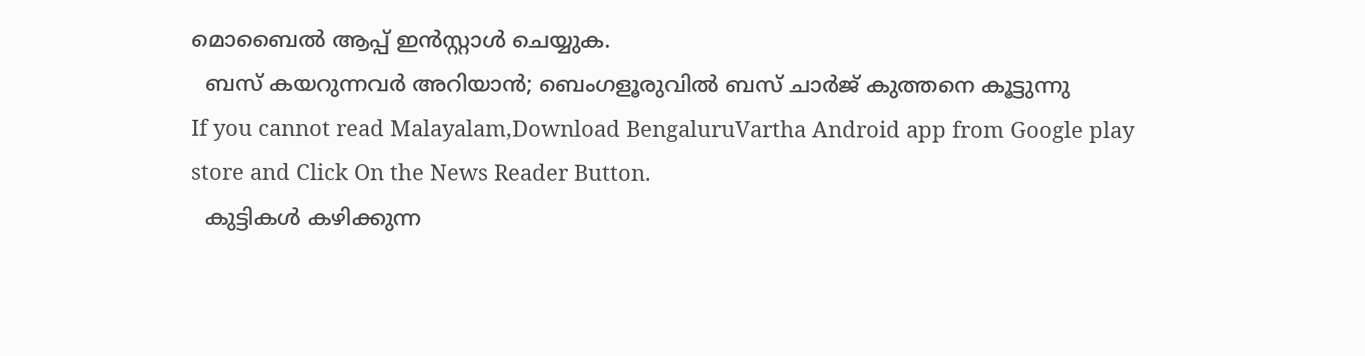മൊബൈൽ ആപ്പ് ഇൻസ്റ്റാൾ ചെയ്യുക.
  ബസ് കയറുന്നവർ അറിയാൻ; ബെംഗളൂരുവിൽ ബസ് ചാർജ് കുത്തനെ കൂട്ടുന്നു
If you cannot read Malayalam,Download BengaluruVartha Android app from Google play store and Click On the News Reader Button.
  കുട്ടികൾ കഴിക്കുന്ന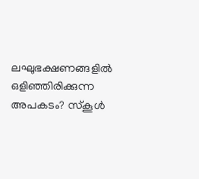ലഘുഭക്ഷണങ്ങളിൽ ഒളിഞ്ഞിരിക്കുന്ന അപകടം? സ്‌കൂൾ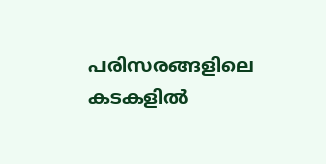പരിസരങ്ങളിലെ കടകളിൽ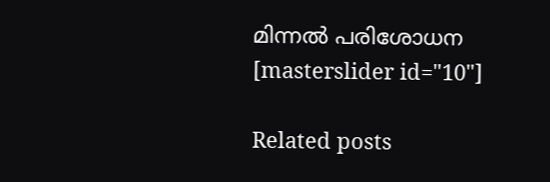മിന്നൽ പരിശോധന
[masterslider id="10"]

Related posts